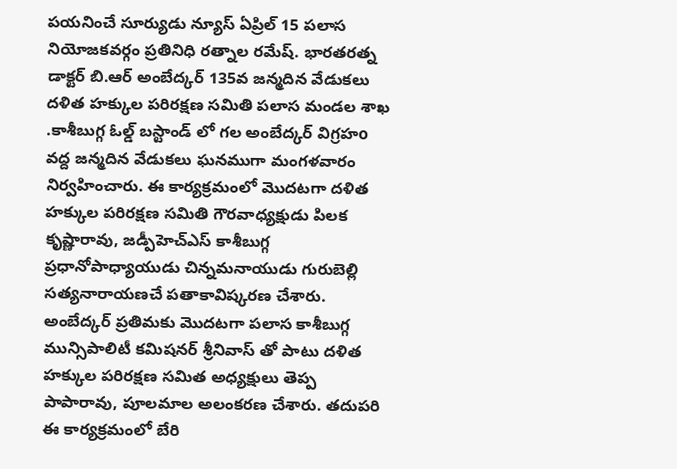పయనించే సూర్యుడు న్యూస్ ఏప్రిల్ 15 పలాస నియోజకవర్గం ప్రతినిధి రత్నాల రమేష్. భారతరత్న డాక్టర్ బి.ఆర్ అంబేద్కర్ 135వ జన్మదిన వేడుకలు దళిత హక్కుల పరిరక్షణ సమితి పలాస మండల శాఖ .కాశీబుగ్గ ఓల్డ్ బస్టాండ్ లో గల అంబేద్కర్ విగ్రహo వద్ద జన్మదిన వేడుకలు ఘనముగా మంగళవారం నిర్వహించారు. ఈ కార్యక్రమంలో మొదటగా దళిత హక్కుల పరిరక్షణ సమితి గౌరవాధ్యక్షుడు పిలక కృష్ణారావు, జడ్పీహెచ్ఎస్ కాశీబుగ్గ ప్రధానోపాధ్యాయుడు చిన్నమనాయుడు గురుబెల్లి సత్యనారాయణచే పతాకావిష్కరణ చేశారు. అంబేద్కర్ ప్రతిమకు మొదటగా పలాస కాశీబుగ్గ మున్సిపాలిటీ కమిషనర్ శ్రీనివాస్ తో పాటు దళిత హక్కుల పరిరక్షణ సమిత అధ్యక్షులు తెప్ప పాపారావు, పూలమాల అలంకరణ చేశారు. తదుపరి ఈ కార్యక్రమంలో బేరి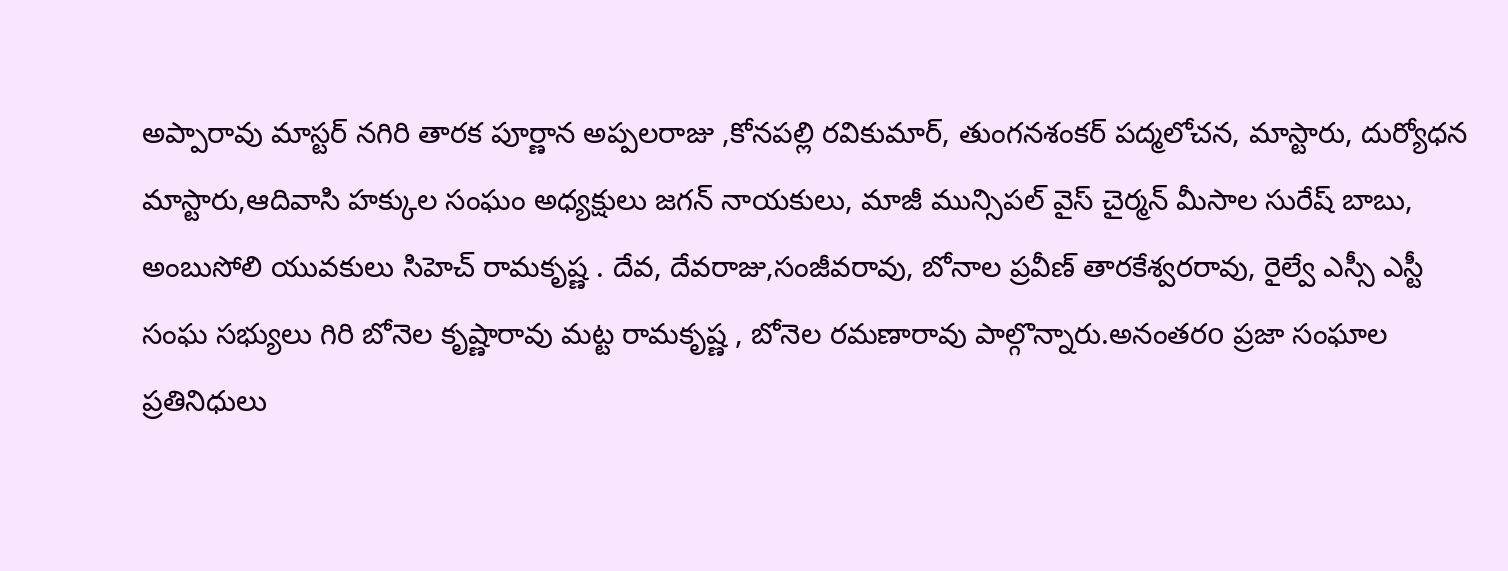అప్పారావు మాస్టర్ నగిరి తారక పూర్ణాన అప్పలరాజు ,కోనపల్లి రవికుమార్, తుంగనశంకర్ పద్మలోచన, మాస్టారు, దుర్యోధన మాస్టారు,ఆదివాసి హక్కుల సంఘం అధ్యక్షులు జగన్ నాయకులు, మాజీ మున్సిపల్ వైస్ చైర్మన్ మీసాల సురేష్ బాబు, అంబుసోలి యువకులు సిహెచ్ రామకృష్ణ . దేవ, దేవరాజు,సంజీవరావు, బోనాల ప్రవీణ్ తారకేశ్వరరావు, రైల్వే ఎస్సీ ఎస్టీ సంఘ సభ్యులు గిరి బోనెల కృష్ణారావు మట్ట రామకృష్ణ , బోనెల రమణారావు పాల్గొన్నారు.అనంతరo ప్రజా సంఘాల ప్రతినిధులు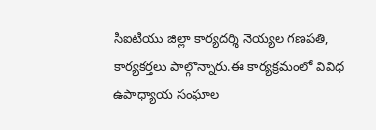సిఐటియు జిల్లా కార్యదర్శి నెయ్యల గణపతి, కార్యకర్తలు పాల్గొన్నారు.ఈ కార్యక్రమంలో వివిధ ఉపాధ్యాయ సంఘాల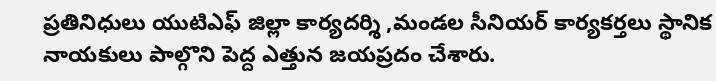ప్రతినిధులు యుటిఎఫ్ జిల్లా కార్యదర్శి ,మండల సీనియర్ కార్యకర్తలు స్థానిక నాయకులు పాల్గొని పెద్ద ఎత్తున జయప్రదం చేశారు.